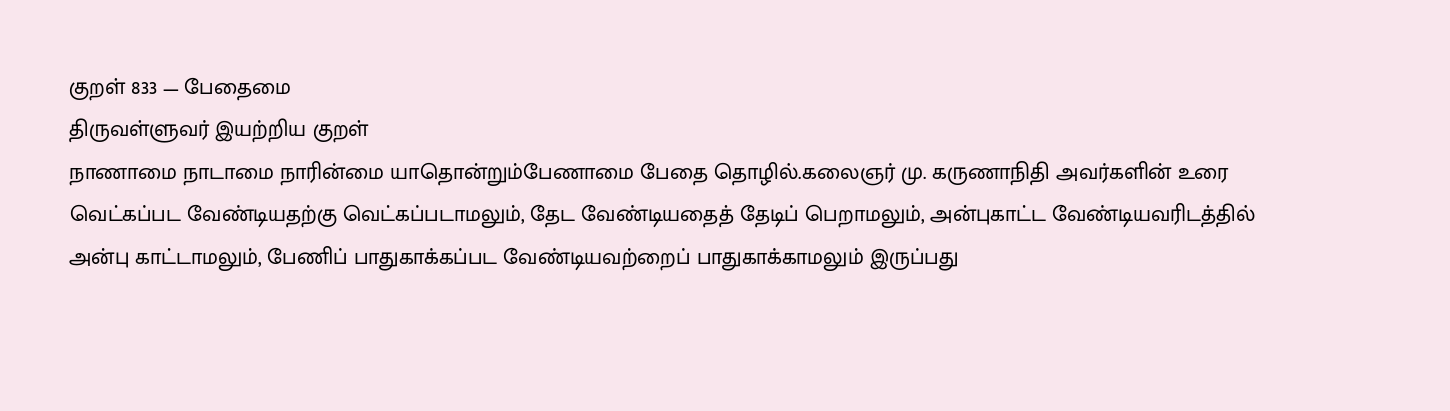குறள் 833 — பேதைமை
திருவள்ளுவர் இயற்றிய குறள்
நாணாமை நாடாமை நாரின்மை யாதொன்றும்பேணாமை பேதை தொழில்.கலைஞர் மு. கருணாநிதி அவர்களின் உரை
வெட்கப்பட வேண்டியதற்கு வெட்கப்படாமலும், தேட வேண்டியதைத் தேடிப் பெறாமலும், அன்புகாட்ட வேண்டியவரிடத்தில் அன்பு காட்டாமலும், பேணிப் பாதுகாக்கப்பட வேண்டியவற்றைப் பாதுகாக்காமலும் இருப்பது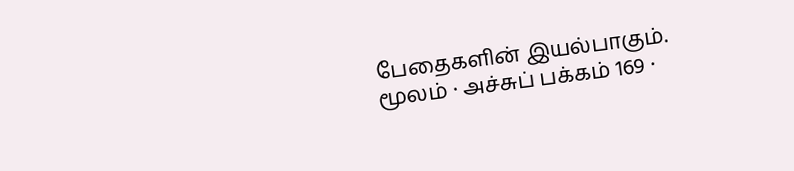பேதைகளின் இயல்பாகும்.
மூலம் · அச்சுப் பக்கம் 169 ·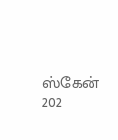ஸ்கேன் 202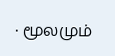· மூலமும்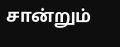சான்றும்